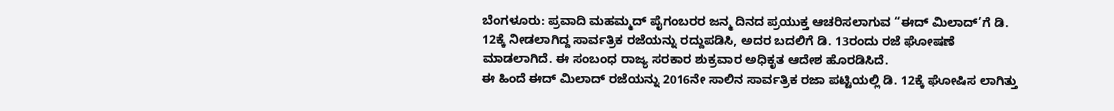ಬೆಂಗಳೂರು: ಪ್ರವಾದಿ ಮಹಮ್ಮದ್ ಪೈಗಂಬರರ ಜನ್ಮ ದಿನದ ಪ್ರಯುಕ್ತ ಆಚರಿಸಲಾಗುವ “ಈದ್ ಮಿಲಾದ್’ಗೆ ಡಿ. 12ಕ್ಕೆ ನೀಡಲಾಗಿದ್ದ ಸಾರ್ವತ್ರಿಕ ರಜೆಯನ್ನು ರದ್ದುಪಡಿಸಿ, ಅದರ ಬದಲಿಗೆ ಡಿ. 13ರಂದು ರಜೆ ಘೋಷಣೆ ಮಾಡಲಾಗಿದೆ. ಈ ಸಂಬಂಧ ರಾಜ್ಯ ಸರಕಾರ ಶುಕ್ರವಾರ ಅಧಿಕೃತ ಆದೇಶ ಹೊರಡಿಸಿದೆ.
ಈ ಹಿಂದೆ ಈದ್ ಮಿಲಾದ್ ರಜೆಯನ್ನು 2016ನೇ ಸಾಲಿನ ಸಾರ್ವತ್ರಿಕ ರಜಾ ಪಟ್ಟಿಯಲ್ಲಿ ಡಿ. 12ಕ್ಕೆ ಘೋಷಿಸ ಲಾಗಿತ್ತು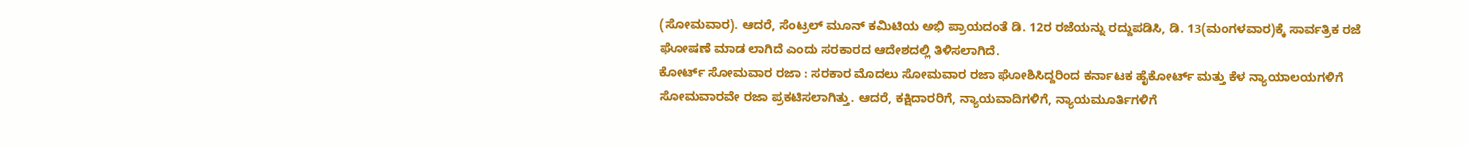(ಸೋಮವಾರ). ಆದರೆ, ಸೆಂಟ್ರಲ್ ಮೂನ್ ಕಮಿಟಿಯ ಅಭಿ ಪ್ರಾಯದಂತೆ ಡಿ. 12ರ ರಜೆಯನ್ನು ರದ್ದುಪಡಿಸಿ, ಡಿ. 13(ಮಂಗಳವಾರ)ಕ್ಕೆ ಸಾರ್ವತ್ರಿಕ ರಜೆ ಘೋಷಣೆ ಮಾಡ ಲಾಗಿದೆ ಎಂದು ಸರಕಾರದ ಆದೇಶದಲ್ಲಿ ತಿಳಿಸಲಾಗಿದೆ.
ಕೋರ್ಟ್ ಸೋಮವಾರ ರಜಾ : ಸರಕಾರ ಮೊದಲು ಸೋಮವಾರ ರಜಾ ಘೋಶಿಸಿದ್ದರಿಂದ ಕರ್ನಾಟಕ ಹೈಕೋರ್ಟ್ ಮತ್ತು ಕೆಳ ನ್ಯಾಯಾಲಯಗಳಿಗೆ ಸೋಮವಾರವೇ ರಜಾ ಪ್ರಕಟಿಸಲಾಗಿತ್ತು. ಆದರೆ, ಕಕ್ಷಿದಾರರಿಗೆ, ನ್ಯಾಯವಾದಿಗಳಿಗೆ, ನ್ಯಾಯಮೂರ್ತಿಗಳಿಗೆ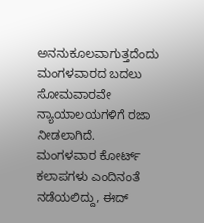ಅನನುಕೂಲವಾಗುತ್ತದೆಂದು ಮಂಗಳವಾರದ ಬದಲು ಸೋಮವಾರವೇ ನ್ಯಾಯಾಲಯಗಳಿಗೆ ರಜಾ ನೀಡಲಾಗಿದೆ.
ಮಂಗಳವಾರ ಕೋರ್ಟ್ ಕಲಾಪಗಳು ಎಂದಿನಂತೆ ನಡೆಯಲಿದ್ದು, ಈದ್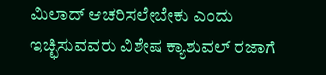ಮಿಲಾದ್ ಆಚರಿಸಲೇಬೇಕು ಎಂದು ಇಚ್ಛಿಸುವವರು ವಿಶೇಷ ಕ್ಯಾಶುವಲ್ ರಜಾಗೆ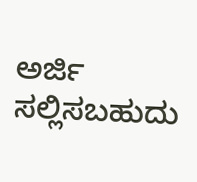ಅರ್ಜಿ ಸಲ್ಲಿಸಬಹುದು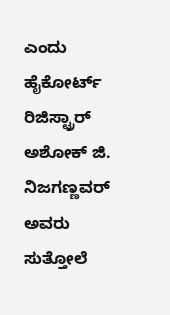ಎಂದು ಹೈಕೋರ್ಟ್ ರಿಜಿಸ್ಟ್ರಾರ್ ಅಶೋಕ್ ಜಿ. ನಿಜಗಣ್ಣವರ್ ಅವರು ಸುತ್ತೋಲೆ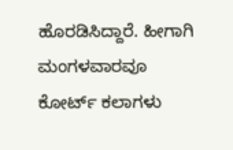ಹೊರಡಿಸಿದ್ದಾರೆ. ಹೀಗಾಗಿ ಮಂಗಳವಾರವೂ ಕೋರ್ಟ್ ಕಲಾಗಳು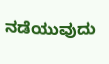ನಡೆಯುವುದು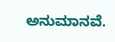ಅನುಮಾನವೆ.